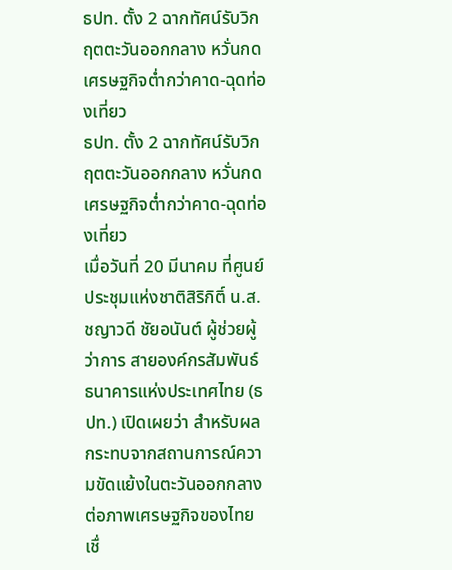ธปท. ตั้ง 2 ฉากทัศน์รับวิกฤตตะวันออกกลาง หวั่นกดเศรษฐกิจต่ำกว่าคาด-ฉุดท่องเที่ยว
ธปท. ตั้ง 2 ฉากทัศน์รับวิกฤตตะวันออกกลาง หวั่นกดเศรษฐกิจต่ำกว่าคาด-ฉุดท่องเที่ยว
เมื่อวันที่ 20 มีนาคม ที่ศูนย์ประชุมแห่งชาติสิริกิติ์ น.ส.ชญาวดี ชัยอนันต์ ผู้ช่วยผู้ว่าการ สายองค์กรสัมพันธ์ ธนาคารแห่งประเทศไทย (ธปท.) เปิดเผยว่า สำหรับผลกระทบจากสถานการณ์ความขัดแย้งในตะวันออกกลางต่อภาพเศรษฐกิจของไทย เชื่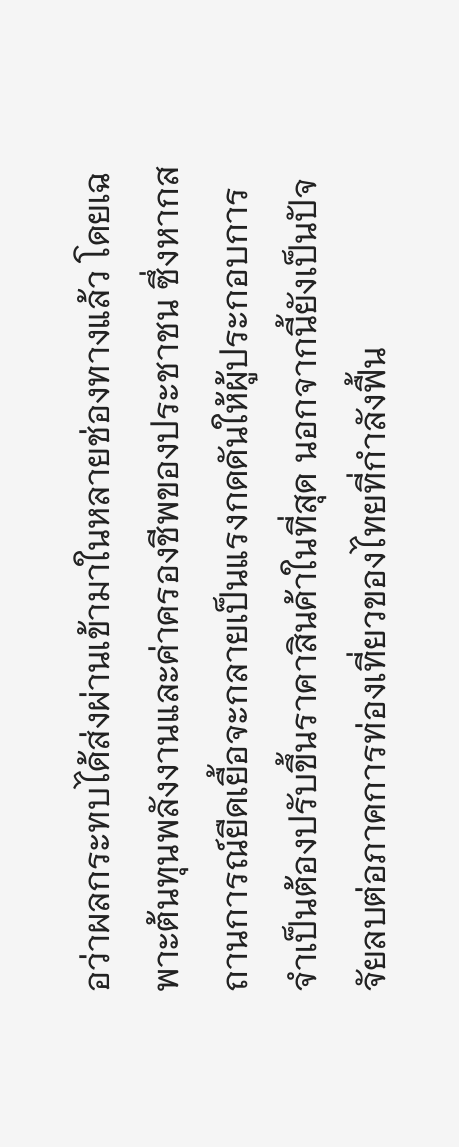อว่าผลกระทบได้ส่งผ่านเข้ามาในหลายช่องทางแล้ว โดยเฉพาะต้นทุนพลังงานและค่าครองชีพของประชาชน ซึ่งหากสถานการณ์ยืดเยื้อจะกลายเป็นแรงกดดันให้ผู้ประกอบการจำเป็นต้องปรับขึ้นราคาสินค้าในที่สุด นอกจากนี้ยังเป็นปัจจัยลบต่อภาคการท่องเที่ยวของไทยที่กำลังฟื้น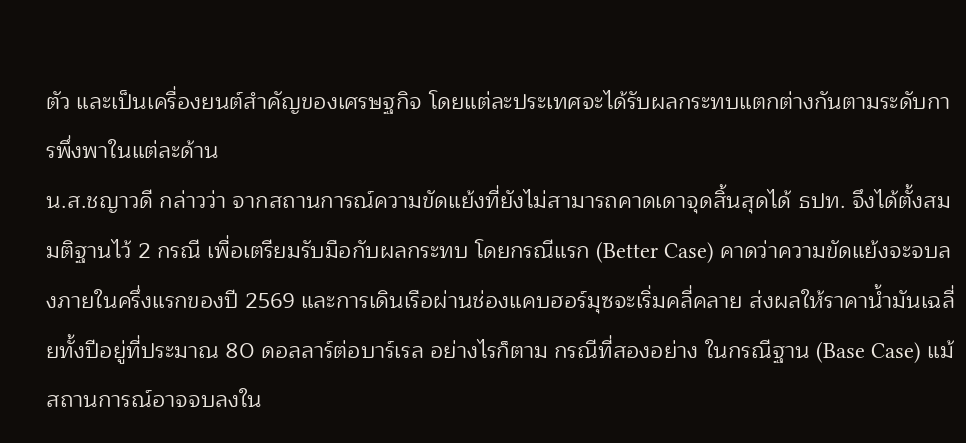ตัว และเป็นเครื่องยนต์สำคัญของเศรษฐกิจ โดยแต่ละประเทศจะได้รับผลกระทบแตกต่างกันตามระดับการพึ่งพาในแต่ละด้าน
น.ส.ชญาวดี กล่าวว่า จากสถานการณ์ความขัดแย้งที่ยังไม่สามารถคาดเดาจุดสิ้นสุดได้ ธปท. จึงได้ตั้งสมมติฐานไว้ 2 กรณี เพื่อเตรียมรับมือกับผลกระทบ โดยกรณีแรก (Better Case) คาดว่าความขัดแย้งจะจบลงภายในครึ่งแรกของปี 2569 และการเดินเรือผ่านช่องแคบฮอร์มุซจะเริ่มคลี่คลาย ส่งผลให้ราคาน้ำมันเฉลี่ยทั้งปีอยู่ที่ประมาณ 80 ดอลลาร์ต่อบาร์เรล อย่างไรก็ตาม กรณีที่สองอย่าง ในกรณีฐาน (Base Case) แม้สถานการณ์อาจจบลงใน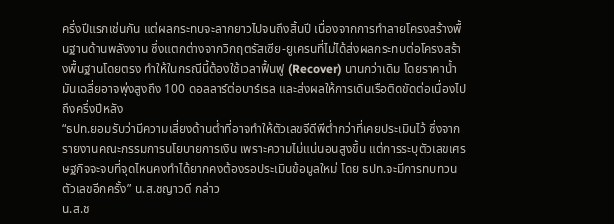ครึ่งปีแรกเช่นกัน แต่ผลกระทบจะลากยาวไปจนถึงสิ้นปี เนื่องจากการทำลายโครงสร้างพื้นฐานด้านพลังงาน ซึ่งแตกต่างจากวิกฤตรัสเซีย-ยูเครนที่ไม่ได้ส่งผลกระทบต่อโครงสร้างพื้นฐานโดยตรง ทำให้ในกรณีนี้ต้องใช้เวลาฟื้นฟู (Recover) นานกว่าเดิม โดยราคาน้ำมันเฉลี่ยอาจพุ่งสูงถึง 100 ดอลลาร์ต่อบาร์เรล และส่งผลให้การเดินเรือติดขัดต่อเนื่องไปถึงครึ่งปีหลัง
“ธปท.ยอมรับว่ามีความเสี่ยงด้านต่ำที่อาจทำให้ตัวเลขจีดีพีต่ำกว่าที่เคยประเมินไว้ ซึ่งจากรายงานคณะกรรมการนโยบายการเงิน เพราะความไม่แน่นอนสูงขึ้น แต่การระบุตัวเลขเศรษฐกิจจะจบที่จุดไหนคงทำได้ยากคงต้องรอประเมินข้อมูลใหม่ โดย ธปท.จะมีการทบทวนตัวเลขอีกครั้ง” น.ส.ชญาวดี กล่าว
น.ส.ช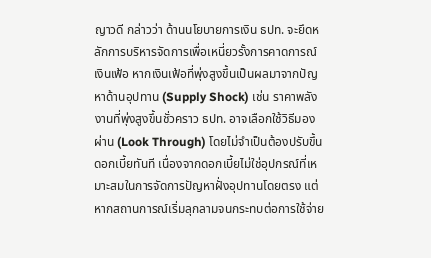ญาวดี กล่าวว่า ด้านนโยบายการเงิน ธปท. จะยึดหลักการบริหารจัดการเพื่อเหนี่ยวรั้งการคาดการณ์เงินเฟ้อ หากเงินเฟ้อที่พุ่งสูงขึ้นเป็นผลมาจากปัญหาด้านอุปทาน (Supply Shock) เช่น ราคาพลังงานที่พุ่งสูงขึ้นชั่วคราว ธปท. อาจเลือกใช้วิธีมองผ่าน (Look Through) โดยไม่จำเป็นต้องปรับขึ้นดอกเบี้ยทันที เนื่องจากดอกเบี้ยไม่ใช่อุปกรณ์ที่เหมาะสมในการจัดการปัญหาฝั่งอุปทานโดยตรง แต่หากสถานการณ์เริ่มลุกลามจนกระทบต่อการใช้จ่าย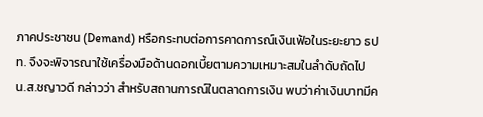ภาคประชาชน (Demand) หรือกระทบต่อการคาดการณ์เงินเฟ้อในระยะยาว ธปท. จึงจะพิจารณาใช้เครื่องมือด้านดอกเบี้ยตามความเหมาะสมในลำดับถัดไป
น.ส.ชญาวดี กล่าวว่า สำหรับสถานการณ์ในตลาดการเงิน พบว่าค่าเงินบาทมีค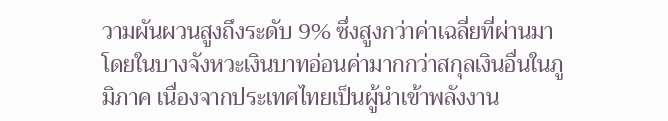วามผันผวนสูงถึงระดับ 9% ซึ่งสูงกว่าค่าเฉลี่ยที่ผ่านมา โดยในบางจังหวะเงินบาทอ่อนค่ามากกว่าสกุลเงินอื่นในภูมิภาค เนื่องจากประเทศไทยเป็นผู้นำเข้าพลังงาน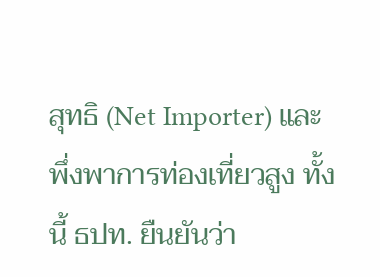สุทธิ (Net Importer) และพึ่งพาการท่องเที่ยวสูง ทั้งนี้ ธปท. ยืนยันว่า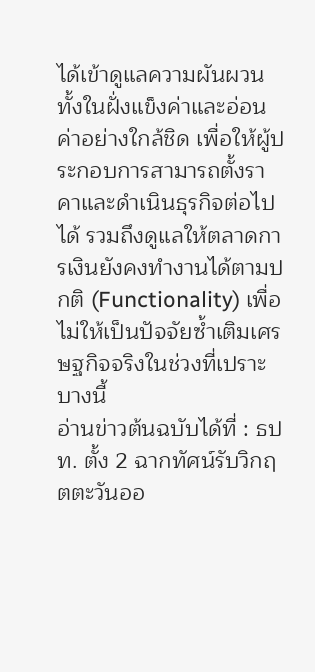ได้เข้าดูแลความผันผวนทั้งในฝั่งแข็งค่าและอ่อนค่าอย่างใกล้ชิด เพื่อให้ผู้ประกอบการสามารถตั้งราคาและดำเนินธุรกิจต่อไปได้ รวมถึงดูแลให้ตลาดการเงินยังคงทำงานได้ตามปกติ (Functionality) เพื่อไม่ให้เป็นปัจจัยซ้ำเติมเศรษฐกิจจริงในช่วงที่เปราะบางนี้
อ่านข่าวต้นฉบับได้ที่ : ธปท. ตั้ง 2 ฉากทัศน์รับวิกฤตตะวันออ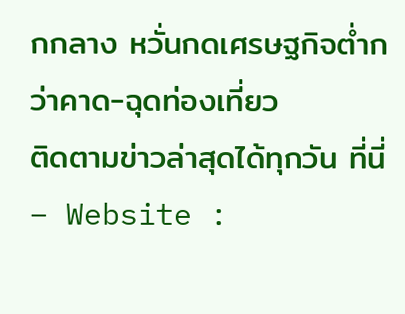กกลาง หวั่นกดเศรษฐกิจต่ำกว่าคาด-ฉุดท่องเที่ยว
ติดตามข่าวล่าสุดได้ทุกวัน ที่นี่
– Website :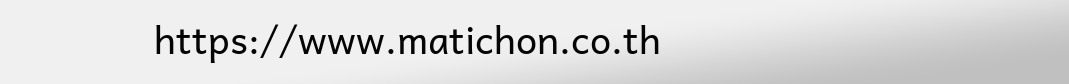https://www.matichon.co.th